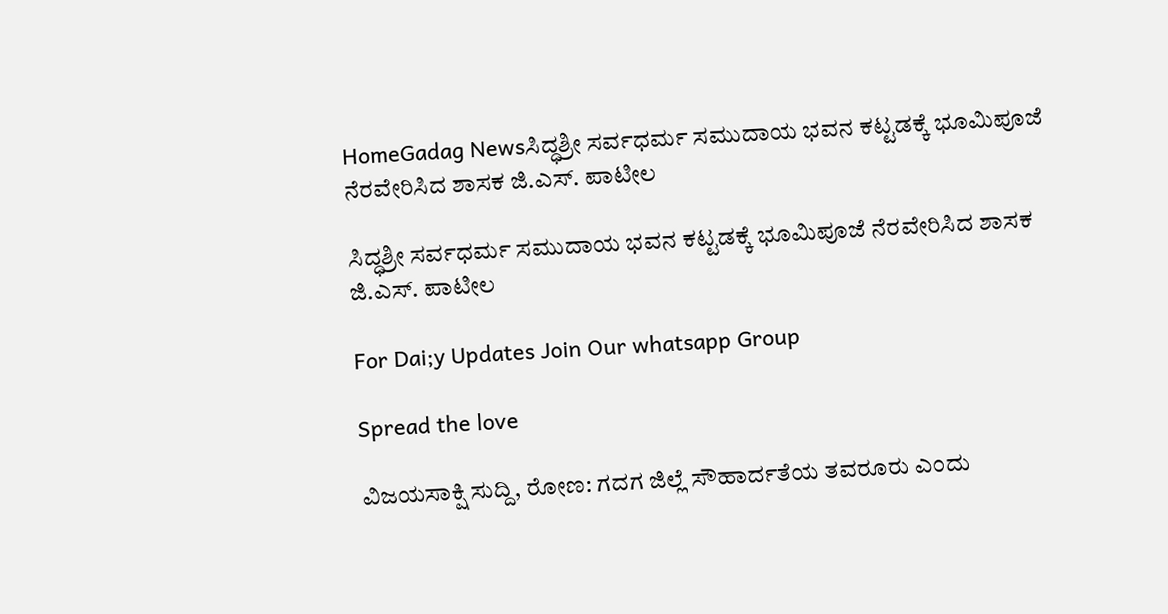HomeGadag Newsಸಿದ್ಧಶ್ರೀ ಸರ್ವಧರ್ಮ ಸಮುದಾಯ ಭವನ ಕಟ್ಟಡಕ್ಕೆ ಭೂಮಿಪೂಜೆ ನೆರವೇರಿಸಿದ ಶಾಸಕ ಜಿ.ಎಸ್. ಪಾಟೀಲ

ಸಿದ್ಧಶ್ರೀ ಸರ್ವಧರ್ಮ ಸಮುದಾಯ ಭವನ ಕಟ್ಟಡಕ್ಕೆ ಭೂಮಿಪೂಜೆ ನೆರವೇರಿಸಿದ ಶಾಸಕ ಜಿ.ಎಸ್. ಪಾಟೀಲ

For Dai;y Updates Join Our whatsapp Group

Spread the love

ವಿಜಯಸಾಕ್ಷಿ ಸುದ್ದಿ, ರೋಣ: ಗದಗ ಜಿಲ್ಲೆ ಸೌಹಾರ್ದತೆಯ ತವರೂರು ಎಂದು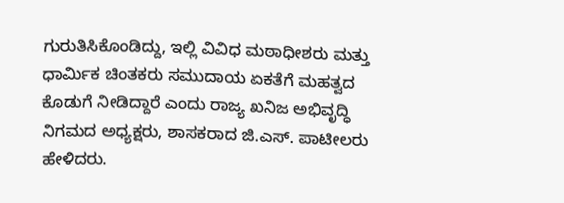ಗುರುತಿಸಿಕೊಂಡಿದ್ದು, ಇಲ್ಲಿ ವಿವಿಧ ಮಠಾಧೀಶರು ಮತ್ತು ಧಾರ್ಮಿಕ ಚಿಂತಕರು ಸಮುದಾಯ ಏಕತೆಗೆ ಮಹತ್ವದ ಕೊಡುಗೆ ನೀಡಿದ್ದಾರೆ ಎಂದು ರಾಜ್ಯ ಖನಿಜ ಅಭಿವೃದ್ಧಿ ನಿಗಮದ ಅಧ್ಯಕ್ಷರು, ಶಾಸಕರಾದ ಜಿ.ಎಸ್. ಪಾಟೀಲರು ಹೇಳಿದರು.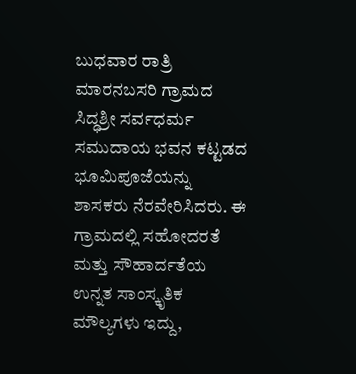ಬುಧವಾರ ರಾತ್ರಿ ಮಾರನಬಸರಿ ಗ್ರಾಮದ ಸಿದ್ಧಶ್ರೀ ಸರ್ವಧರ್ಮ ಸಮುದಾಯ ಭವನ ಕಟ್ಟಡದ ಭೂಮಿಪೂಜೆಯನ್ನು ಶಾಸಕರು ನೆರವೇರಿಸಿದರು. ಈ ಗ್ರಾಮದಲ್ಲಿ ಸಹೋದರತೆ ಮತ್ತು ಸೌಹಾರ್ದತೆಯ ಉನ್ನತ ಸಾಂಸ್ಕೃತಿಕ ಮೌಲ್ಯಗಳು ಇದ್ದು,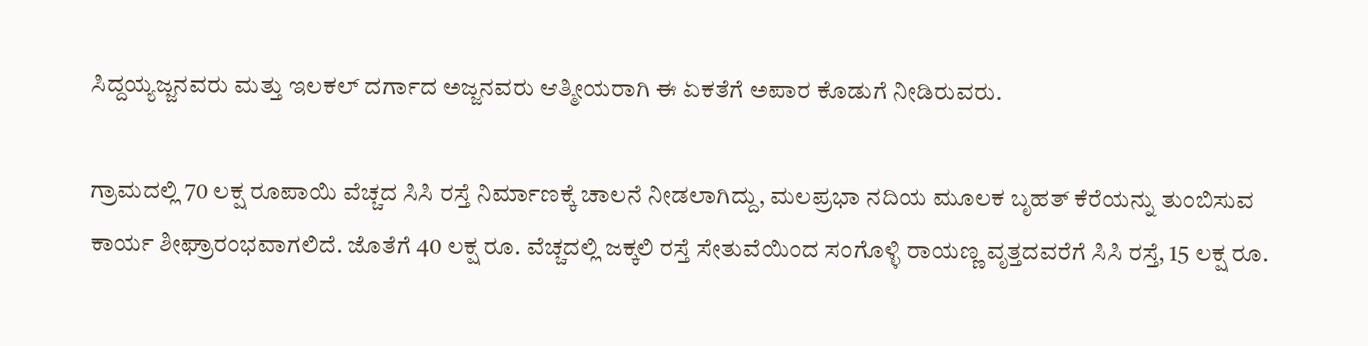ಸಿದ್ದಯ್ಯಜ್ಜನವರು ಮತ್ತು ಇಲಕಲ್ ದರ್ಗಾದ ಅಜ್ಜನವರು ಆತ್ಮೀಯರಾಗಿ ಈ ಏಕತೆಗೆ ಅಪಾರ ಕೊಡುಗೆ ನೀಡಿರುವರು.

ಗ್ರಾಮದಲ್ಲಿ 70 ಲಕ್ಷ ರೂಪಾಯಿ ವೆಚ್ಚದ ಸಿಸಿ ರಸ್ತೆ ನಿರ್ಮಾಣಕ್ಕೆ ಚಾಲನೆ ನೀಡಲಾಗಿದ್ದು, ಮಲಪ್ರಭಾ ನದಿಯ ಮೂಲಕ ಬೃಹತ್ ಕೆರೆಯನ್ನು ತುಂಬಿಸುವ ಕಾರ್ಯ ಶೀಘ್ರಾರಂಭವಾಗಲಿದೆ. ಜೊತೆಗೆ 40 ಲಕ್ಷ ರೂ. ವೆಚ್ಚದಲ್ಲಿ ಜಕ್ಕಲಿ ರಸ್ತೆ ಸೇತುವೆಯಿಂದ ಸಂಗೊಳ್ಳಿ ರಾಯಣ್ಣ ವೃತ್ತದವರೆಗೆ ಸಿಸಿ ರಸ್ತೆ, 15 ಲಕ್ಷ ರೂ.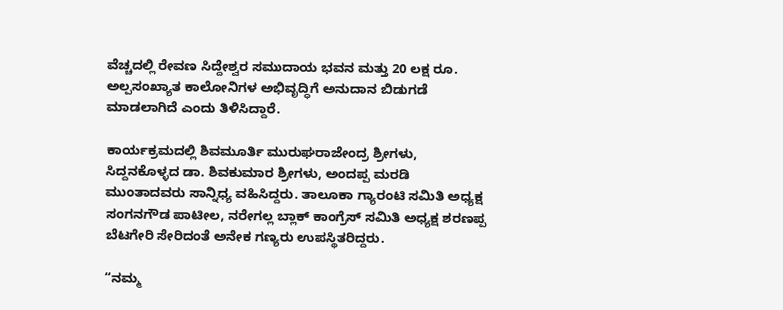ವೆಚ್ಚದಲ್ಲಿ ರೇವಣ ಸಿದ್ದೇಶ್ವರ ಸಮುದಾಯ ಭವನ ಮತ್ತು 20 ಲಕ್ಷ ರೂ. ಅಲ್ಪಸಂಖ್ಯಾತ ಕಾಲೋನಿಗಳ ಅಭಿವೃದ್ಧಿಗೆ ಅನುದಾನ ಬಿಡುಗಡೆ ಮಾಡಲಾಗಿದೆ ಎಂದು ತಿಳಿಸಿದ್ದಾರೆ.

ಕಾರ್ಯಕ್ರಮದಲ್ಲಿ ಶಿವಮೂರ್ತಿ ಮುರುಘರಾಜೇಂದ್ರ ಶ್ರೀಗಳು, ಸಿದ್ದನಕೊಳ್ಳದ ಡಾ. ಶಿವಕುಮಾರ ಶ್ರೀಗಳು, ಅಂದಪ್ಪ ಮರಡಿ ಮುಂತಾದವರು ಸಾನ್ನಿಧ್ಯ ವಹಿಸಿದ್ದರು. ತಾಲೂಕಾ ಗ್ಯಾರಂಟಿ ಸಮಿತಿ ಅಧ್ಯಕ್ಷ ಸಂಗನಗೌಡ ಪಾಟೀಲ, ನರೇಗಲ್ಲ ಬ್ಲಾಕ್ ಕಾಂಗ್ರೆಸ್ ಸಮಿತಿ ಅಧ್ಯಕ್ಷ ಶರಣಪ್ಪ ಬೆಟಗೇರಿ ಸೇರಿದಂತೆ ಅನೇಕ ಗಣ್ಯರು ಉಪಸ್ಥಿತರಿದ್ದರು.

“ನಮ್ಮ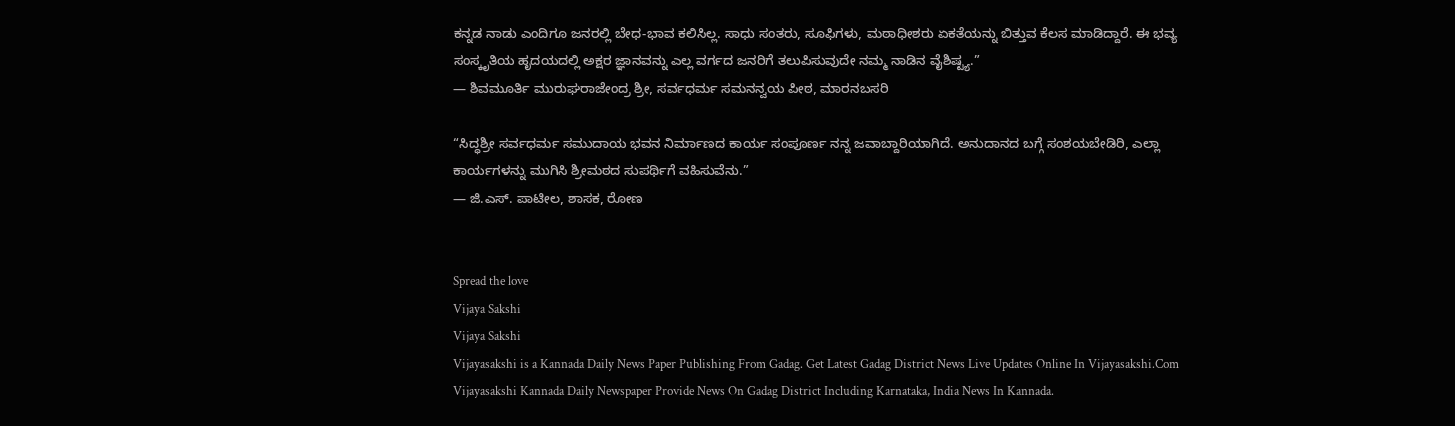ಕನ್ನಡ ನಾಡು ಎಂದಿಗೂ ಜನರಲ್ಲಿ ಬೇಧ-ಭಾವ ಕಲಿಸಿಲ್ಲ. ಸಾಧು ಸಂತರು, ಸೂಫಿಗಳು, ಮಠಾಧೀಶರು ಏಕತೆಯನ್ನು ಬಿತ್ತುವ ಕೆಲಸ ಮಾಡಿದ್ದಾರೆ. ಈ ಭವ್ಯ ಸಂಸ್ಕೃತಿಯ ಹೃದಯದಲ್ಲಿ ಅಕ್ಷರ ಜ್ಞಾನವನ್ನು ಎಲ್ಲ ವರ್ಗದ ಜನರಿಗೆ ತಲುಪಿಸುವುದೇ ನಮ್ಮ ನಾಡಿನ ವೈಶಿಷ್ಟ್ಯ.”
— ಶಿವಮೂರ್ತಿ ಮುರುಘರಾಜೇಂದ್ರ ಶ್ರೀ, ಸರ್ವಧರ್ಮ ಸಮನನ್ವಯ ಪೀಠ, ಮಾರನಬಸರಿ

“ಸಿದ್ಧಶ್ರೀ ಸರ್ವಧರ್ಮ ಸಮುದಾಯ ಭವನ ನಿರ್ಮಾಣದ ಕಾರ್ಯ ಸಂಪೂರ್ಣ ನನ್ನ ಜವಾಬ್ದಾರಿಯಾಗಿದೆ. ಅನುದಾನದ ಬಗ್ಗೆ ಸಂಶಯಬೇಡಿರಿ, ಎಲ್ಲಾ ಕಾರ್ಯಗಳನ್ನು ಮುಗಿಸಿ ಶ್ರೀಮಠದ ಸುಪರ್ಥಿಗೆ ವಹಿಸುವೆನು.”
— ಜಿ.ಎಸ್. ಪಾಟೀಲ, ಶಾಸಕ, ರೋಣ


Spread the love
Vijaya Sakshi
Vijaya Sakshi
Vijayasakshi is a Kannada Daily News Paper Publishing From Gadag. Get Latest Gadag District News Live Updates Online In Vijayasakshi.Com Vijayasakshi Kannada Daily Newspaper Provide News On Gadag District Including Karnataka, India News In Kannada.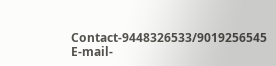Contact-9448326533/9019256545 E-mail-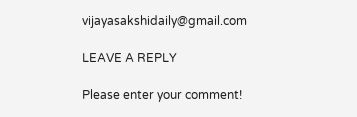vijayasakshidaily@gmail.com

LEAVE A REPLY

Please enter your comment!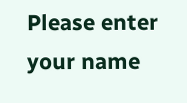Please enter your name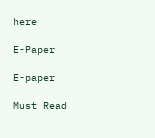here

E-Paper

E-paper

Must Read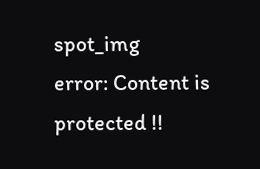spot_img
error: Content is protected !!